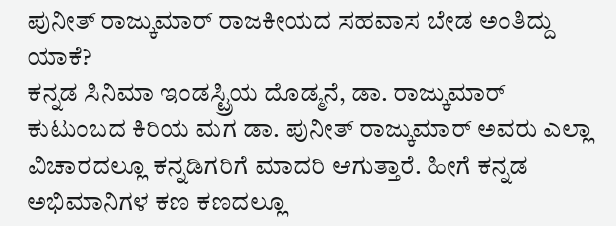ಪುನೀತ್ ರಾಜ್ಕುಮಾರ್ ರಾಜಕೀಯದ ಸಹವಾಸ ಬೇಡ ಅಂತಿದ್ದು ಯಾಕೆ?
ಕನ್ನಡ ಸಿನಿಮಾ ಇಂಡಸ್ಟ್ರಿಯ ದೊಡ್ಮನೆ, ಡಾ. ರಾಜ್ಕುಮಾರ್ ಕುಟುಂಬದ ಕಿರಿಯ ಮಗ ಡಾ. ಪುನೀತ್ ರಾಜ್ಕುಮಾರ್ ಅವರು ಎಲ್ಲಾ ವಿಚಾರದಲ್ಲೂ ಕನ್ನಡಿಗರಿಗೆ ಮಾದರಿ ಆಗುತ್ತಾರೆ. ಹೀಗೆ ಕನ್ನಡ ಅಭಿಮಾನಿಗಳ ಕಣ ಕಣದಲ್ಲೂ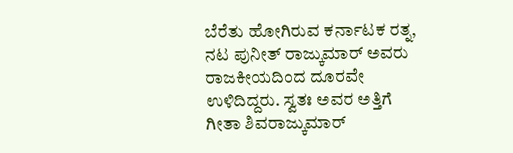ಬೆರೆತು ಹೋಗಿರುವ ಕರ್ನಾಟಕ ರತ್ನ, ನಟ ಪುನೀತ್ ರಾಜ್ಕುಮಾರ್ ಅವರು ರಾಜಕೀಯದಿಂದ ದೂರವೇ ಉಳಿದಿದ್ದರು. ಸ್ವತಃ ಅವರ ಅತ್ತಿಗೆ ಗೀತಾ ಶಿವರಾಜ್ಕುಮಾರ್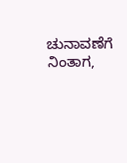ಚುನಾವಣೆಗೆ ನಿಂತಾಗ,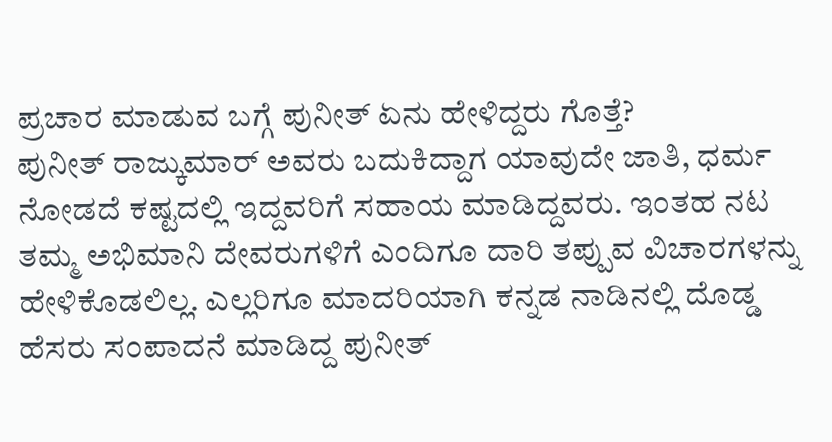ಪ್ರಚಾರ ಮಾಡುವ ಬಗ್ಗೆ ಪುನೀತ್ ಏನು ಹೇಳಿದ್ದರು ಗೊತ್ತೆ?
ಪುನೀತ್ ರಾಜ್ಕುಮಾರ್ ಅವರು ಬದುಕಿದ್ದಾಗ ಯಾವುದೇ ಜಾತಿ, ಧರ್ಮ ನೋಡದೆ ಕಷ್ಟದಲ್ಲಿ ಇದ್ದವರಿಗೆ ಸಹಾಯ ಮಾಡಿದ್ದವರು. ಇಂತಹ ನಟ ತಮ್ಮ ಅಭಿಮಾನಿ ದೇವರುಗಳಿಗೆ ಎಂದಿಗೂ ದಾರಿ ತಪ್ಪುವ ವಿಚಾರಗಳನ್ನು ಹೇಳಿಕೊಡಲಿಲ್ಲ. ಎಲ್ಲರಿಗೂ ಮಾದರಿಯಾಗಿ ಕನ್ನಡ ನಾಡಿನಲ್ಲಿ ದೊಡ್ಡ ಹೆಸರು ಸಂಪಾದನೆ ಮಾಡಿದ್ದ ಪುನೀತ್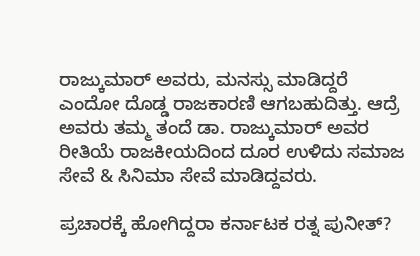ರಾಜ್ಕುಮಾರ್ ಅವರು, ಮನಸ್ಸು ಮಾಡಿದ್ದರೆ ಎಂದೋ ದೊಡ್ಡ ರಾಜಕಾರಣಿ ಆಗಬಹುದಿತ್ತು. ಆದ್ರೆ ಅವರು ತಮ್ಮ ತಂದೆ ಡಾ. ರಾಜ್ಕುಮಾರ್ ಅವರ ರೀತಿಯೆ ರಾಜಕೀಯದಿಂದ ದೂರ ಉಳಿದು ಸಮಾಜ ಸೇವೆ & ಸಿನಿಮಾ ಸೇವೆ ಮಾಡಿದ್ದವರು.

ಪ್ರಚಾರಕ್ಕೆ ಹೋಗಿದ್ದರಾ ಕರ್ನಾಟಕ ರತ್ನ ಪುನೀತ್?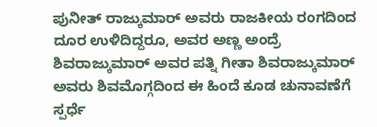ಪುನೀತ್ ರಾಜ್ಕುಮಾರ್ ಅವರು ರಾಜಕೀಯ ರಂಗದಿಂದ ದೂರ ಉಳಿದಿದ್ದರೂ, ಅವರ ಅಣ್ಣ ಅಂದ್ರೆ ಶಿವರಾಜ್ಕುಮಾರ್ ಅವರ ಪತ್ನಿ ಗೀತಾ ಶಿವರಾಜ್ಕುಮಾರ್ ಅವರು ಶಿವಮೊಗ್ಗದಿಂದ ಈ ಹಿಂದೆ ಕೂಡ ಚುನಾವಣೆಗೆ ಸ್ಪರ್ಧೆ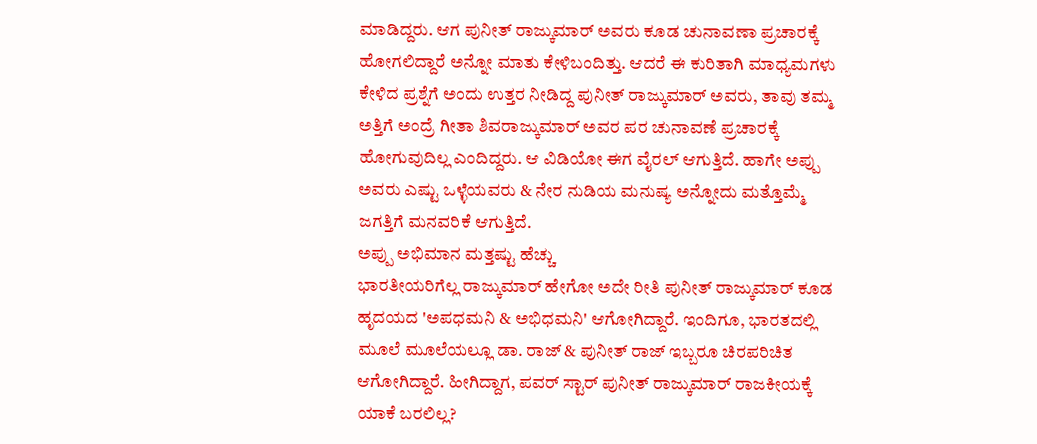ಮಾಡಿದ್ದರು. ಆಗ ಪುನೀತ್ ರಾಜ್ಕುಮಾರ್ ಅವರು ಕೂಡ ಚುನಾವಣಾ ಪ್ರಚಾರಕ್ಕೆ ಹೋಗಲಿದ್ದಾರೆ ಅನ್ನೋ ಮಾತು ಕೇಳಿಬಂದಿತ್ತು. ಆದರೆ ಈ ಕುರಿತಾಗಿ ಮಾಧ್ಯಮಗಳು ಕೇಳಿದ ಪ್ರಶ್ನೆಗೆ ಅಂದು ಉತ್ತರ ನೀಡಿದ್ದ ಪುನೀತ್ ರಾಜ್ಕುಮಾರ್ ಅವರು, ತಾವು ತಮ್ಮ ಅತ್ತಿಗೆ ಅಂದ್ರೆ ಗೀತಾ ಶಿವರಾಜ್ಕುಮಾರ್ ಅವರ ಪರ ಚುನಾವಣೆ ಪ್ರಚಾರಕ್ಕೆ ಹೋಗುವುದಿಲ್ಲ ಎಂದಿದ್ದರು. ಆ ವಿಡಿಯೋ ಈಗ ವೈರಲ್ ಆಗುತ್ತಿದೆ. ಹಾಗೇ ಅಪ್ಪು ಅವರು ಎಷ್ಟು ಒಳ್ಳೆಯವರು & ನೇರ ನುಡಿಯ ಮನುಷ್ಯ ಅನ್ನೋದು ಮತ್ತೊಮ್ಮೆ ಜಗತ್ತಿಗೆ ಮನವರಿಕೆ ಆಗುತ್ತಿದೆ.
ಅಪ್ಪು ಅಭಿಮಾನ ಮತ್ತಷ್ಟು ಹೆಚ್ಚು
ಭಾರತೀಯರಿಗೆಲ್ಲ ರಾಜ್ಕುಮಾರ್ ಹೇಗೋ ಅದೇ ರೀತಿ ಪುನೀತ್ ರಾಜ್ಕುಮಾರ್ ಕೂಡ ಹೃದಯದ 'ಅಪಧಮನಿ & ಅಭಿಧಮನಿ' ಆಗೋಗಿದ್ದಾರೆ. ಇಂದಿಗೂ, ಭಾರತದಲ್ಲಿ ಮೂಲೆ ಮೂಲೆಯಲ್ಲೂ ಡಾ. ರಾಜ್ & ಪುನೀತ್ ರಾಜ್ ಇಬ್ಬರೂ ಚಿರಪರಿಚಿತ ಆಗೋಗಿದ್ದಾರೆ. ಹೀಗಿದ್ದಾಗ, ಪವರ್ ಸ್ಟಾರ್ ಪುನೀತ್ ರಾಜ್ಕುಮಾರ್ ರಾಜಕೀಯಕ್ಕೆ ಯಾಕೆ ಬರಲಿಲ್ಲ?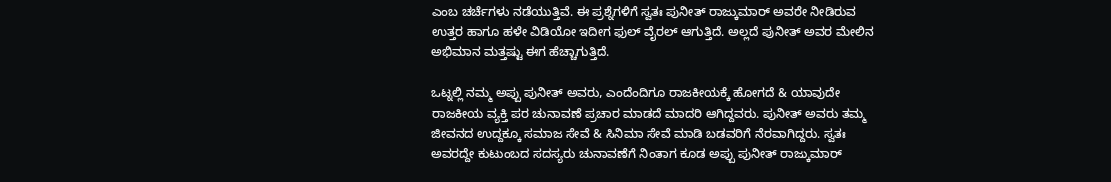ಎಂಬ ಚರ್ಚೆಗಳು ನಡೆಯುತ್ತಿವೆ. ಈ ಪ್ರಶ್ನೆಗಳಿಗೆ ಸ್ವತಃ ಪುನೀತ್ ರಾಜ್ಕುಮಾರ್ ಅವರೇ ನೀಡಿರುವ ಉತ್ತರ ಹಾಗೂ ಹಳೇ ವಿಡಿಯೋ ಇದೀಗ ಫುಲ್ ವೈರಲ್ ಆಗುತ್ತಿದೆ. ಅಲ್ಲದೆ ಪುನೀತ್ ಅವರ ಮೇಲಿನ ಅಭಿಮಾನ ಮತ್ತಷ್ಟು ಈಗ ಹೆಚ್ಚಾಗುತ್ತಿದೆ.

ಒಟ್ನಲ್ಲಿ ನಮ್ಮ ಅಪ್ಪು ಪುನೀತ್ ಅವರು, ಎಂದೆಂದಿಗೂ ರಾಜಕೀಯಕ್ಕೆ ಹೋಗದೆ & ಯಾವುದೇ ರಾಜಕೀಯ ವ್ಯಕ್ತಿ ಪರ ಚುನಾವಣೆ ಪ್ರಚಾರ ಮಾಡದೆ ಮಾದರಿ ಆಗಿದ್ದವರು. ಪುನೀತ್ ಅವರು ತಮ್ಮ ಜೀವನದ ಉದ್ದಕ್ಕೂ ಸಮಾಜ ಸೇವೆ & ಸಿನಿಮಾ ಸೇವೆ ಮಾಡಿ ಬಡವರಿಗೆ ನೆರವಾಗಿದ್ದರು. ಸ್ವತಃ ಅವರದ್ದೇ ಕುಟುಂಬದ ಸದಸ್ಯರು ಚುನಾವಣೆಗೆ ನಿಂತಾಗ ಕೂಡ ಅಪ್ಪು ಪುನೀತ್ ರಾಜ್ಕುಮಾರ್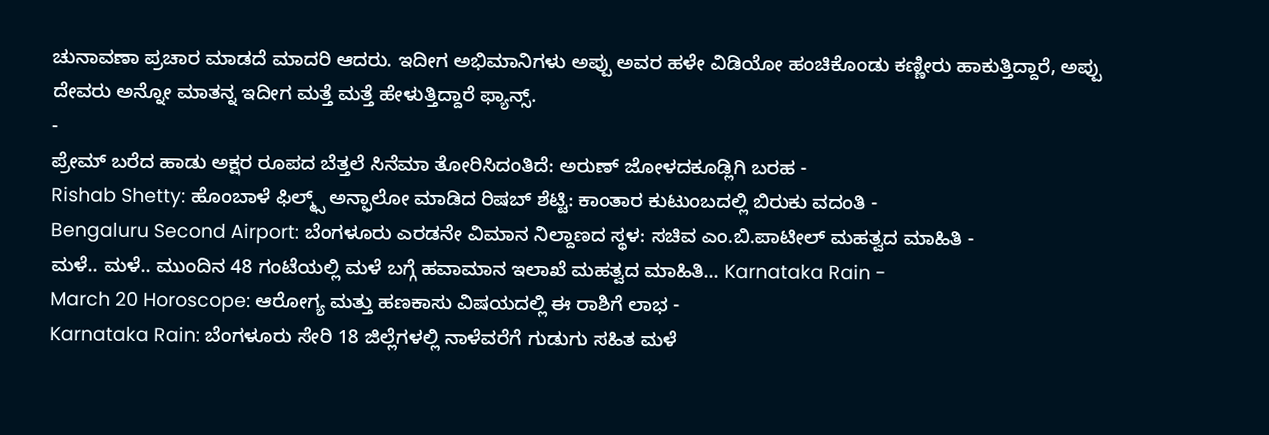ಚುನಾವಣಾ ಪ್ರಚಾರ ಮಾಡದೆ ಮಾದರಿ ಆದರು. ಇದೀಗ ಅಭಿಮಾನಿಗಳು ಅಪ್ಪು ಅವರ ಹಳೇ ವಿಡಿಯೋ ಹಂಚಿಕೊಂಡು ಕಣ್ಣೀರು ಹಾಕುತ್ತಿದ್ದಾರೆ, ಅಪ್ಪು ದೇವರು ಅನ್ನೋ ಮಾತನ್ನ ಇದೀಗ ಮತ್ತೆ ಮತ್ತೆ ಹೇಳುತ್ತಿದ್ದಾರೆ ಫ್ಯಾನ್ಸ್.
-
ಪ್ರೇಮ್ ಬರೆದ ಹಾಡು ಅಕ್ಷರ ರೂಪದ ಬೆತ್ತಲೆ ಸಿನೆಮಾ ತೋರಿಸಿದಂತಿದೆ: ಅರುಣ್ ಜೋಳದಕೂಡ್ಲಿಗಿ ಬರಹ -
Rishab Shetty: ಹೊಂಬಾಳೆ ಫಿಲ್ಮ್ಸ್ ಅನ್ಫಾಲೋ ಮಾಡಿದ ರಿಷಬ್ ಶೆಟ್ಟಿ: ಕಾಂತಾರ ಕುಟುಂಬದಲ್ಲಿ ಬಿರುಕು ವದಂತಿ -
Bengaluru Second Airport: ಬೆಂಗಳೂರು ಎರಡನೇ ವಿಮಾನ ನಿಲ್ದಾಣದ ಸ್ಥಳ: ಸಚಿವ ಎಂ.ಬಿ.ಪಾಟೀಲ್ ಮಹತ್ವದ ಮಾಹಿತಿ -
ಮಳೆ.. ಮಳೆ.. ಮುಂದಿನ 48 ಗಂಟೆಯಲ್ಲಿ ಮಳೆ ಬಗ್ಗೆ ಹವಾಮಾನ ಇಲಾಖೆ ಮಹತ್ವದ ಮಾಹಿತಿ... Karnataka Rain -
March 20 Horoscope: ಆರೋಗ್ಯ ಮತ್ತು ಹಣಕಾಸು ವಿಷಯದಲ್ಲಿ ಈ ರಾಶಿಗೆ ಲಾಭ -
Karnataka Rain: ಬೆಂಗಳೂರು ಸೇರಿ 18 ಜಿಲ್ಲೆಗಳಲ್ಲಿ ನಾಳೆವರೆಗೆ ಗುಡುಗು ಸಹಿತ ಮಳೆ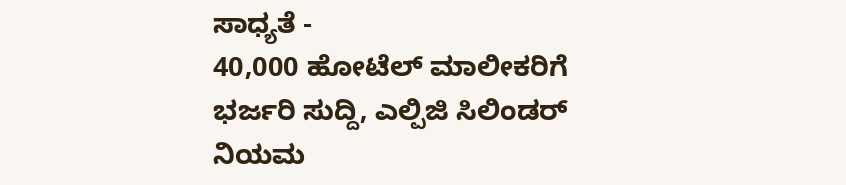ಸಾಧ್ಯತೆ -
40,000 ಹೋಟೆಲ್ ಮಾಲೀಕರಿಗೆ ಭರ್ಜರಿ ಸುದ್ದಿ, ಎಲ್ಪಿಜಿ ಸಿಲಿಂಡರ್ ನಿಯಮ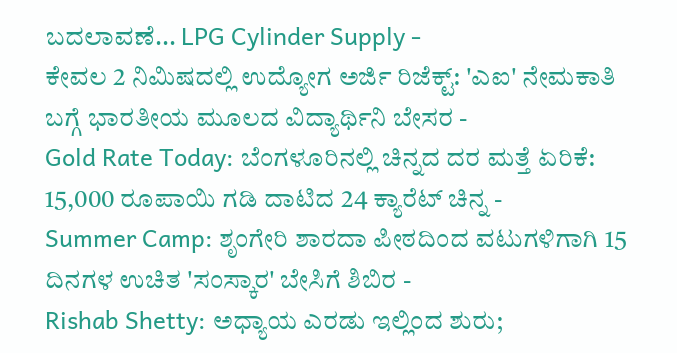ಬದಲಾವಣೆ... LPG Cylinder Supply -
ಕೇವಲ 2 ನಿಮಿಷದಲ್ಲಿ ಉದ್ಯೋಗ ಅರ್ಜಿ ರಿಜೆಕ್ಟ್: 'ಎಐ' ನೇಮಕಾತಿ ಬಗ್ಗೆ ಭಾರತೀಯ ಮೂಲದ ವಿದ್ಯಾರ್ಥಿನಿ ಬೇಸರ -
Gold Rate Today: ಬೆಂಗಳೂರಿನಲ್ಲಿ ಚಿನ್ನದ ದರ ಮತ್ತೆ ಏರಿಕೆ: 15,000 ರೂಪಾಯಿ ಗಡಿ ದಾಟಿದ 24 ಕ್ಯಾರೆಟ್ ಚಿನ್ನ -
Summer Camp: ಶೃಂಗೇರಿ ಶಾರದಾ ಪೀಠದಿಂದ ವಟುಗಳಿಗಾಗಿ 15 ದಿನಗಳ ಉಚಿತ 'ಸಂಸ್ಕಾರ' ಬೇಸಿಗೆ ಶಿಬಿರ -
Rishab Shetty: ಅಧ್ಯಾಯ ಎರಡು ಇಲ್ಲಿಂದ ಶುರು;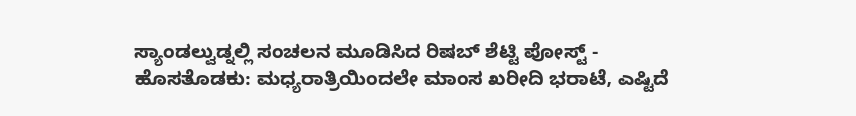ಸ್ಯಾಂಡಲ್ವುಡ್ನಲ್ಲಿ ಸಂಚಲನ ಮೂಡಿಸಿದ ರಿಷಬ್ ಶೆಟ್ಟಿ ಪೋಸ್ಟ್ -
ಹೊಸತೊಡಕು: ಮಧ್ಯರಾತ್ರಿಯಿಂದಲೇ ಮಾಂಸ ಖರೀದಿ ಭರಾಟೆ, ಎಷ್ಟಿದೆ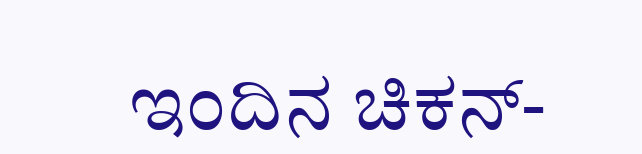ಇಂದಿನ ಚಿಕನ್-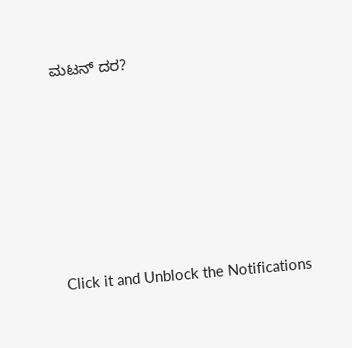ಮಟನ್ ದರ?












Click it and Unblock the Notifications